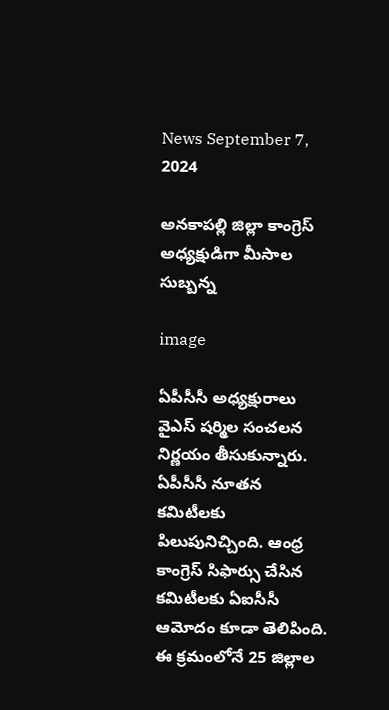News September 7, 2024

అనకాపల్లి జిల్లా కాంగ్రెస్ అధ్యక్షుడిగా మీసాల సుబ్బన్న

image

ఏపీసీసీ అధ్యక్షురాలు వైఎస్ షర్మిల సంచలన నిర్ణయం తీసుకున్నారు. ఏపీసీసీ నూతన కమిటీలకు పిలుపునిచ్చింది. ఆంధ్ర కాంగ్రెస్ సిఫార్సు చేసిన కమిటీలకు ఏఐసీసీ ఆమోదం కూడా తెలిపింది. ఈ క్రమంలోనే 25 జిల్లాల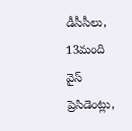డీసీసీలు, 13మంది వైస్ ప్రెసిడెంట్లు,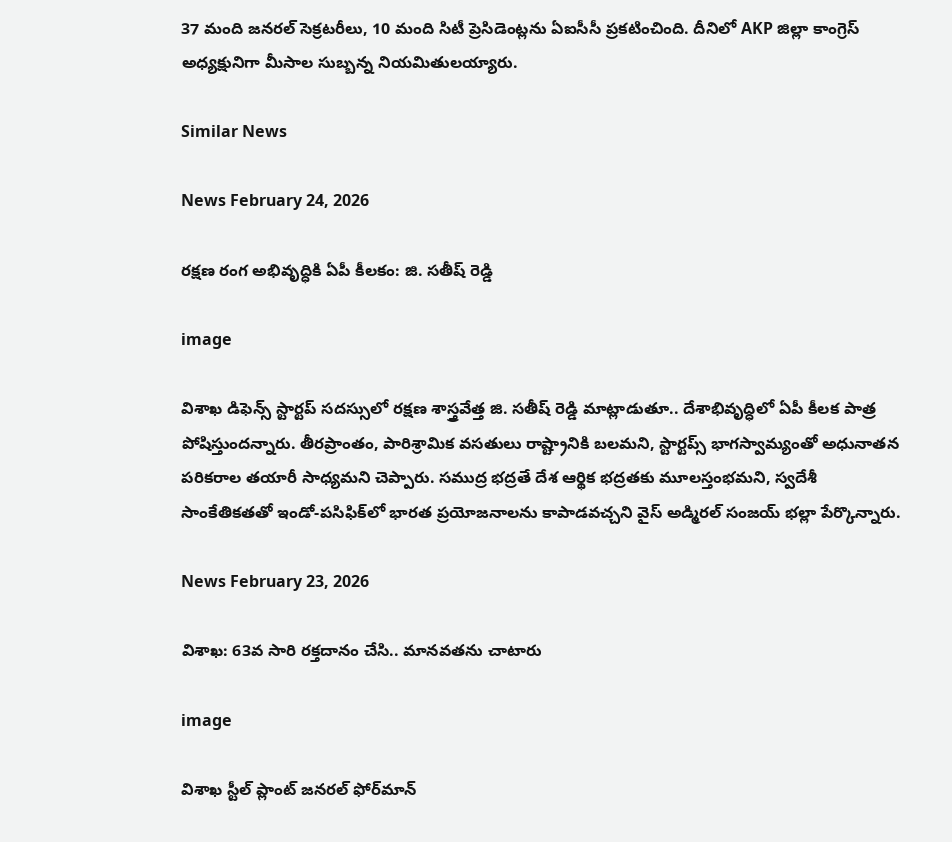37 మంది జనరల్ సెక్రటరీలు, 10 మంది సిటీ ప్రెసిడెంట్లను ఏఐసీసీ ప్రకటించింది. దీనిలో AKP జిల్లా కాంగ్రెస్ అధ్యక్షునిగా మీసాల సుబ్బన్న నియమితులయ్యారు.

Similar News

News February 24, 2026

రక్షణ రంగ అభివృద్ధికి ఏపీ కీలకం: జి. సతీష్ రెడ్డి

image

విశాఖ డిఫెన్స్ స్టార్టప్ సదస్సులో రక్షణ శాస్త్రవేత్త జి. సతీష్ రెడ్డి మాట్లాడుతూ.. దేశాభివృద్ధిలో ఏపీ కీలక పాత్ర పోషిస్తుందన్నారు. తీరప్రాంతం, పారిశ్రామిక వసతులు రాష్ట్రానికి బలమని, స్టార్టప్స్ భాగస్వామ్యంతో అధునాతన పరికరాల తయారీ సాధ్యమని చెప్పారు. సముద్ర భద్రతే దేశ ఆర్థిక భద్రతకు మూలస్తంభమని, స్వదేశీ సాంకేతికతతో ఇండో-పసిఫిక్‌లో భారత ప్రయోజనాలను కాపాడవచ్చని వైస్ అడ్మిరల్ సంజయ్ భల్లా పేర్కొన్నారు.

News February 23, 2026

విశాఖ: 63వ సారి రక్తదానం చేసి.. మానవతను చాటారు

image

విశాఖ స్టీల్ ప్లాంట్ జనరల్ ఫోర్‌మాన్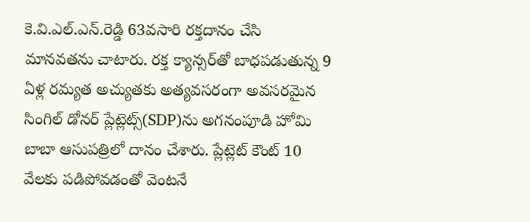కె.వి.ఎల్‌.ఎన్‌.రెడ్డి 63వసారి రక్తదానం చేసి మానవతను చాటారు. రక్త క్యాన్సర్‌తో బాధపడుతున్న 9 ఏళ్ల రమ్యత అచ్యుతకు అత్యవసరంగా అవసరమైన సింగిల్ డోనర్ ప్లేట్లెట్స్(SDP)ను అగనంపూడి హోమి బాబా ఆసుపత్రిలో దానం చేశారు. ప్లేట్లెట్ కౌంట్ 10 వేలకు పడిపోవడంతో వెంటనే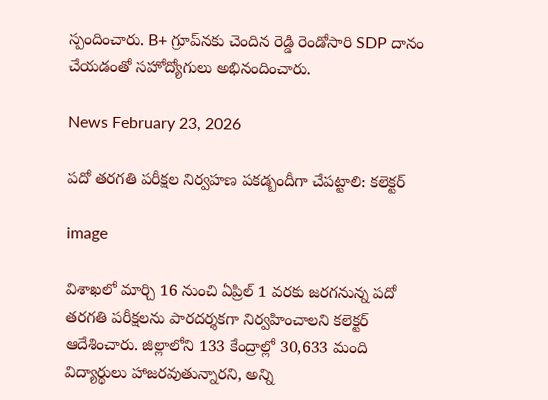స్పందించారు. B+ గ్రూప్‌నకు చెందిన రెడ్డి రెండోసారి SDP దానం చేయడంతో సహోద్యోగులు అభినందించారు.

News February 23, 2026

పదో తరగతి పరీక్షల నిర్వహణ పకడ్బందీగా చేపట్టాలి: కలెక్టర్

image

విశాఖలో మార్చి 16 నుంచి ఏప్రిల్ 1 వరకు జరగనున్న పదో తరగతి పరీక్షలను పారదర్శకగా నిర్వహించాలని కలెక్టర్ ఆదేశించారు. జిల్లాలోని 133 కేంద్రాల్లో 30,633 మంది విద్యార్థులు హాజరవుతున్నారని, అన్ని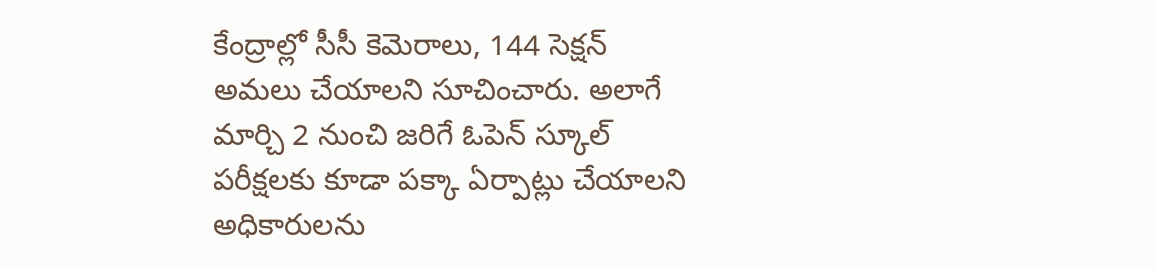కేంద్రాల్లో సీసీ కెమెరాలు, 144 సెక్షన్ అమలు చేయాలని సూచించారు. అలాగే మార్చి 2 నుంచి జరిగే ఓపెన్ స్కూల్ పరీక్షలకు కూడా పక్కా ఏర్పాట్లు చేయాలని అధికారులను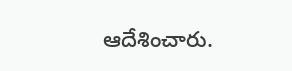ఆదేశించారు.